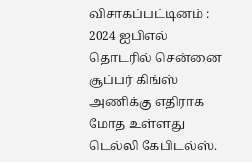விசாகப்பட்டினம் : 2024 ஐபிஎல் தொடரில் சென்னை சூப்பர் கிங்ஸ் அணிக்கு எதிராக மோத உள்ளது டெல்லி கேபிடல்ஸ்.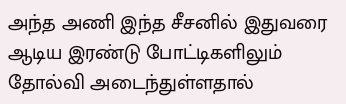அந்த அணி இந்த சீசனில் இதுவரை ஆடிய இரண்டு போட்டிகளிலும் தோல்வி அடைந்துள்ளதால்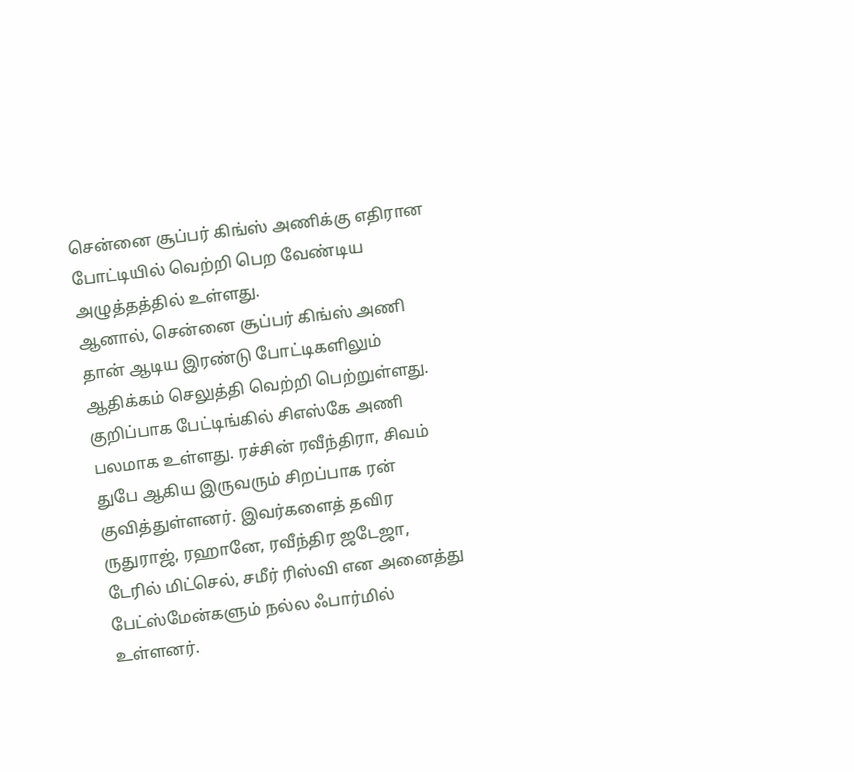சென்னை சூப்பர் கிங்ஸ் அணிக்கு எதிரான போட்டியில் வெற்றி பெற வேண்டிய அழுத்தத்தில் உள்ளது.
ஆனால், சென்னை சூப்பர் கிங்ஸ் அணி தான் ஆடிய இரண்டு போட்டிகளிலும் ஆதிக்கம் செலுத்தி வெற்றி பெற்றுள்ளது. குறிப்பாக பேட்டிங்கில் சிஎஸ்கே அணி பலமாக உள்ளது. ரச்சின் ரவீந்திரா, சிவம் துபே ஆகிய இருவரும் சிறப்பாக ரன் குவித்துள்ளனர். இவர்களைத் தவிர ருதுராஜ், ரஹானே, ரவீந்திர ஜடேஜா, டேரில் மிட்செல், சமீர் ரிஸ்வி என அனைத்து பேட்ஸ்மேன்களும் நல்ல ஃபார்மில் உள்ளனர்.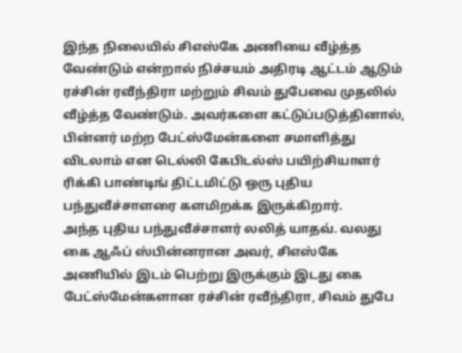இந்த நிலையில் சிஎஸ்கே அணியை வீழ்த்த வேண்டும் என்றால் நிச்சயம் அதிரடி ஆட்டம் ஆடும் ரச்சின் ரவீந்திரா மற்றும் சிவம் துபேவை முதலில் வீழ்த்த வேண்டும். அவர்களை கட்டுப்படுத்தினால், பின்னர் மற்ற பேட்ஸ்மேன்களை சமாளித்து விடலாம் என டெல்லி கேபிடல்ஸ் பயிற்சியாளர் ரிக்கி பாண்டிங் திட்டமிட்டு ஒரு புதிய பந்துவீச்சாளரை களமிறக்க இருக்கிறார்.
அந்த புதிய பந்துவீச்சாளர் லலித் யாதவ். வலது கை ஆஃப் ஸ்பின்னரான அவர், சிஎஸ்கே அணியில் இடம் பெற்று இருக்கும் இடது கை பேட்ஸ்மேன்களான ரச்சின் ரவீந்திரா, சிவம் துபே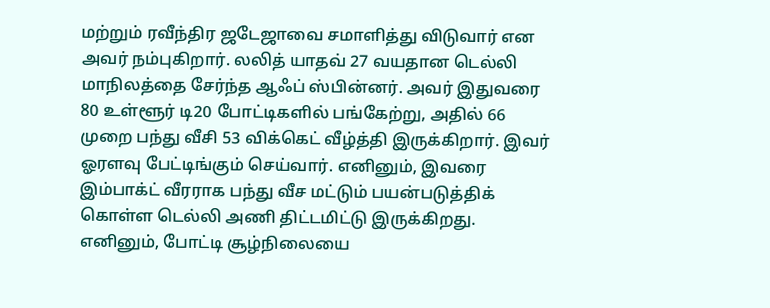மற்றும் ரவீந்திர ஜடேஜாவை சமாளித்து விடுவார் என அவர் நம்புகிறார். லலித் யாதவ் 27 வயதான டெல்லி மாநிலத்தை சேர்ந்த ஆஃப் ஸ்பின்னர். அவர் இதுவரை 80 உள்ளூர் டி20 போட்டிகளில் பங்கேற்று, அதில் 66 முறை பந்து வீசி 53 விக்கெட் வீழ்த்தி இருக்கிறார். இவர் ஓரளவு பேட்டிங்கும் செய்வார். எனினும், இவரை இம்பாக்ட் வீரராக பந்து வீச மட்டும் பயன்படுத்திக் கொள்ள டெல்லி அணி திட்டமிட்டு இருக்கிறது. எனினும், போட்டி சூழ்நிலையை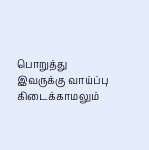பொறுத்து இவருக்கு வாய்ப்பு கிடைக்காமலும்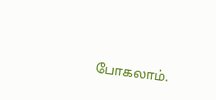போகலாம்.